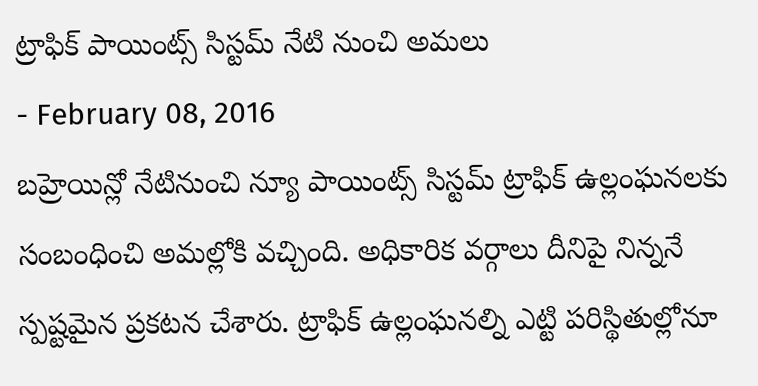ట్రాఫిక్ పాయింట్స్ సిస్టమ్ నేటి నుంచి అమలు
- February 08, 2016
బహ్రెయిన్లో నేటినుంచి న్యూ పాయింట్స్ సిస్టమ్ ట్రాఫిక్ ఉల్లంఘనలకు సంబంధించి అమల్లోకి వచ్చింది. అధికారిక వర్గాలు దీనిపై నిన్ననే స్పష్టమైన ప్రకటన చేశారు. ట్రాఫిక్ ఉల్లంఘనల్ని ఎట్టి పరిస్థితుల్లోనూ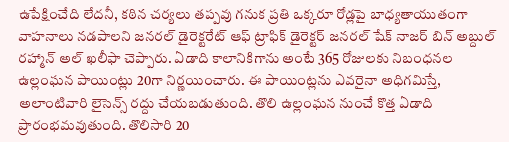ఉపేక్షించేది లేదనీ, కఠిన చర్యలు తప్పవు గనుక ప్రతి ఒక్కరూ రోడ్లపై బాధ్యతాయుతంగా వాహనాలు నడపాలని జనరల్ డైరెక్టరేట్ ఆఫ్ ట్రాఫిక్ డైరెక్టర్ జనరల్ షేక్ నాజర్ బిన్ అబ్దుల్ రహ్మాన్ అల్ ఖలీఫా చెప్పారు. ఏడాది కాలానికిగాను అంటే 365 రోజులకు నిబంధనల ఉల్లంఘన పాయింట్లు 20గా నిర్ణయించారు. ఈ పాయింట్లను ఎవరైనా అధిగమిస్తే, అలాంటివారి లైసెన్స్ రద్దు చేయబడుతుంది. తొలి ఉల్లంఘన నుంచే కొత్త ఏడాది ప్రారంభమవుతుంది. తొలిసారి 20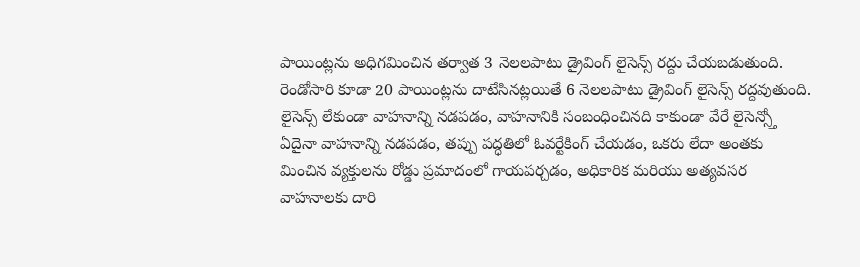పాయింట్లను అధిగమించిన తర్వాత 3 నెలలపాటు డ్రైవింగ్ లైసెన్స్ రద్దు చేయబడుతుంది. రెండోసారి కూడా 20 పాయింట్లను దాటేసినట్లయితే 6 నెలలపాటు డ్రైవింగ్ లైసెన్స్ రద్దవుతుంది. లైసెన్స్ లేకుండా వాహనాన్ని నడపడం, వాహనానికి సంబంధించినది కాకుండా వేరే లైసెన్స్తో ఏదైనా వాహనాన్ని నడపడం, తప్పు పద్ధతిలో ఓవర్టేకింగ్ చేయడం, ఒకరు లేదా అంతకు మించిన వ్యక్తులను రోడ్డు ప్రమాదంలో గాయపర్చడం, అధికారిక మరియు అత్యవసర వాహనాలకు దారి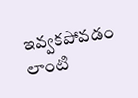ఇవ్వకపోవడం లాంటి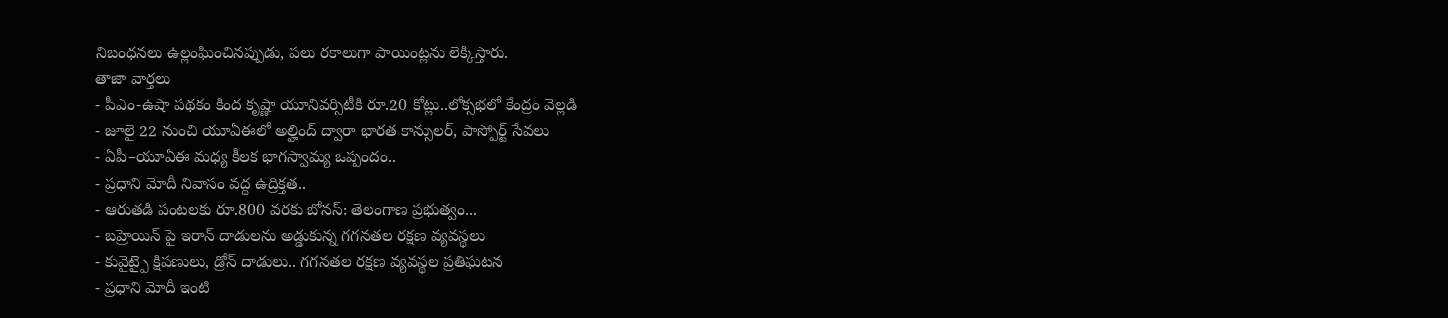నిబంధనలు ఉల్లంఘించినప్పుడు, పలు రకాలుగా పాయింట్లను లెక్కిస్తారు.
తాజా వార్తలు
- పీఎం-ఉషా పథకం కింద కృష్ణా యూనివర్సిటీకి రూ.20 కోట్లు..లోక్సభలో కేంద్రం వెల్లడి
- జూలై 22 నుంచి యూఏఈలో అల్హింద్ ద్వారా భారత కాన్సులర్, పాస్పోర్ట్ సేవలు
- ఏపీ–యూఏఈ మధ్య కీలక భాగస్వామ్య ఒప్పందం..
- ప్రధాని మోదీ నివాసం వద్ద ఉద్రిక్తత..
- ఆరుతడి పంటలకు రూ.800 వరకు బోనస్: తెలంగాణ ప్రభుత్వం...
- బహ్రెయిన్ పై ఇరాన్ దాడులను అడ్డుకున్న గగనతల రక్షణ వ్యవస్థలు
- కువైట్పై క్షిపణులు, డ్రోన్ దాడులు.. గగనతల రక్షణ వ్యవస్థల ప్రతిఘటన
- ప్రధాని మోదీ ఇంటి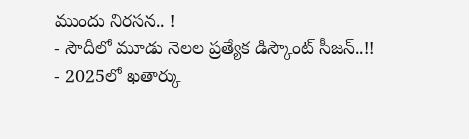ముందు నిరసన.. !
- సౌదీలో మూడు నెలల ప్రత్యేక డిస్కౌంట్ సీజన్..!!
- 2025లో ఖతార్కు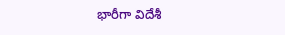భారీగా విదేశీ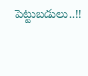పెట్టుబడులు..!!